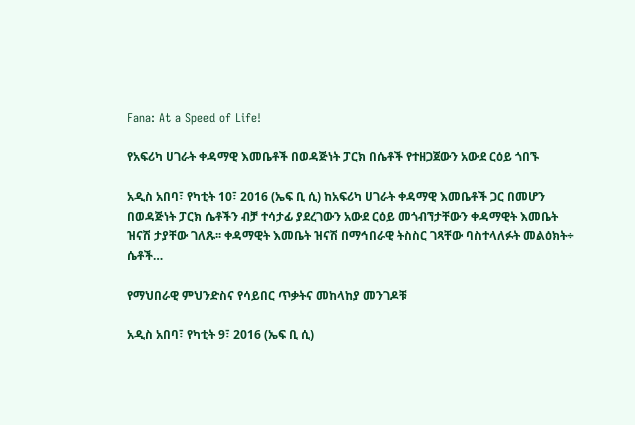Fana: At a Speed of Life!

የአፍሪካ ሀገራት ቀዳማዊ እመቤቶች በወዳጅነት ፓርክ በሴቶች የተዘጋጀውን አውደ ርዕይ ጎበኙ

አዲስ አበባ፣ የካቲት 10፣ 2016 (ኤፍ ቢ ሲ) ከአፍሪካ ሀገራት ቀዳማዊ እመቤቶች ጋር በመሆን በወዳጅነት ፓርክ ሴቶችን ብቻ ተሳታፊ ያደረገውን አውደ ርዕይ መጎብኘታቸውን ቀዳማዊት እመቤት ዝናሽ ታያቸው ገለጹ፡፡ ቀዳማዊት እመቤት ዝናሽ በማኅበራዊ ትስስር ገጻቸው ባስተላለፉት መልዕክት÷ ሴቶች…

የማህበራዊ ምህንድስና የሳይበር ጥቃትና መከላከያ መንገዶቹ

አዲስ አበባ፣ የካቲት 9፣ 2016 (ኤፍ ቢ ሲ)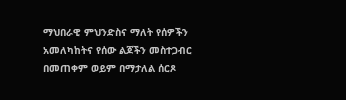ማህበራዊ ምህንድስና ማለት የሰዎችን አመለካከትና የሰው ልጆችን መስተጋብር በመጠቀም ወይም በማታለል ሰርጾ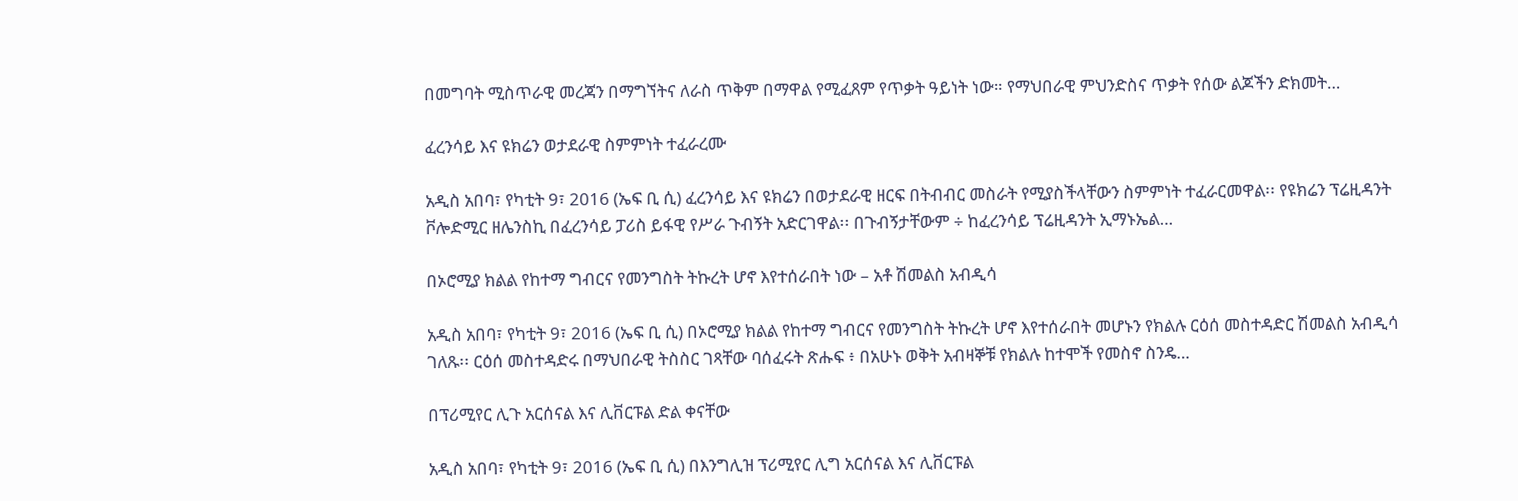በመግባት ሚስጥራዊ መረጃን በማግኘትና ለራስ ጥቅም በማዋል የሚፈጸም የጥቃት ዓይነት ነው። የማህበራዊ ምህንድስና ጥቃት የሰው ልጆችን ድክመት…

ፈረንሳይ እና ዩክሬን ወታደራዊ ስምምነት ተፈራረሙ

አዲስ አበባ፣ የካቲት 9፣ 2016 (ኤፍ ቢ ሲ) ፈረንሳይ እና ዩክሬን በወታደራዊ ዘርፍ በትብብር መስራት የሚያስችላቸውን ስምምነት ተፈራርመዋል፡፡ የዩክሬን ፕሬዚዳንት ቮሎድሚር ዘሌንስኪ በፈረንሳይ ፓሪስ ይፋዊ የሥራ ጉብኝት አድርገዋል፡፡ በጉብኝታቸውም ÷ ከፈረንሳይ ፕሬዚዳንት ኢማኑኤል…

በኦሮሚያ ክልል የከተማ ግብርና የመንግስት ትኩረት ሆኖ እየተሰራበት ነው – አቶ ሽመልስ አብዲሳ

አዲስ አበባ፣ የካቲት 9፣ 2016 (ኤፍ ቢ ሲ) በኦሮሚያ ክልል የከተማ ግብርና የመንግስት ትኩረት ሆኖ እየተሰራበት መሆኑን የክልሉ ርዕሰ መስተዳድር ሽመልስ አብዲሳ ገለጹ፡፡ ርዕሰ መስተዳድሩ በማህበራዊ ትስስር ገጻቸው ባሰፈሩት ጽሑፍ ፥ በአሁኑ ወቅት አብዛኞቹ የክልሉ ከተሞች የመስኖ ስንዴ…

በፕሪሚየር ሊጉ አርሰናል እና ሊቨርፑል ድል ቀናቸው

አዲስ አበባ፣ የካቲት 9፣ 2016 (ኤፍ ቢ ሲ) በእንግሊዝ ፕሪሚየር ሊግ አርሰናል እና ሊቨርፑል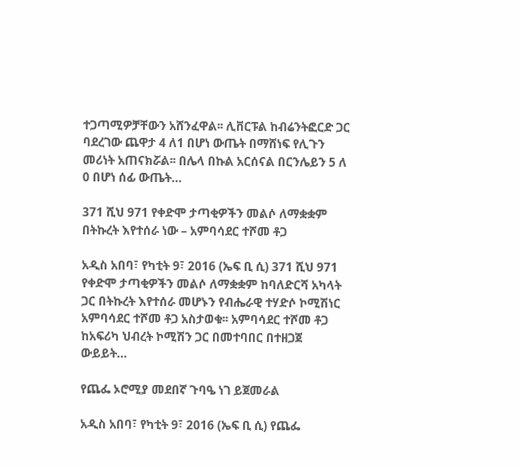ተጋጣሚዎቻቸውን አሸንፈዋል፡፡ ሊቨርፑል ከብሬንትፎርድ ጋር ባደረገው ጨዋታ 4 ለ1 በሆነ ውጤት በማሸነፍ የሊጉን መሪነት አጠናክሯል፡፡ በሌላ በኩል አርሰናል በርንሌይን 5 ለ 0 በሆነ ሰፊ ውጤት…

371 ሺህ 971 የቀድሞ ታጣቂዎችን መልሶ ለማቋቋም በትኩረት እየተሰራ ነው – አምባሳደር ተሾመ ቶጋ

አዲስ አበባ፣ የካቲት 9፣ 2016 (ኤፍ ቢ ሲ) 371 ሺህ 971 የቀድሞ ታጣቂዎችን መልሶ ለማቋቋም ከባለድርሻ አካላት ጋር በትኩረት እየተሰራ መሆኑን የብሔራዊ ተሃድሶ ኮሚሽነር አምባሳደር ተሾመ ቶጋ አስታወቁ፡፡ አምባሳደር ተሾመ ቶጋ ከአፍሪካ ህብረት ኮሚሽን ጋር በመተባበር በተዘጋጀ ውይይት…

የጨፌ ኦሮሚያ መደበኛ ጉባዔ ነገ ይጀመራል

አዲስ አበባ፣ የካቲት 9፣ 2016 (ኤፍ ቢ ሲ) የጨፌ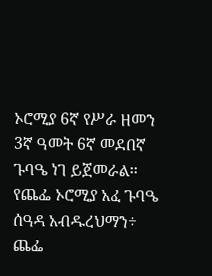ኦሮሚያ 6ኛ የሥራ ዘመን 3ኛ ዓመት 6ኛ መደበኛ ጉባዔ ነገ ይጀመራል፡፡ የጨፌ ኦሮሚያ አፈ ጉባዔ ሰዓዳ አብዱረህማን÷ ጨፌ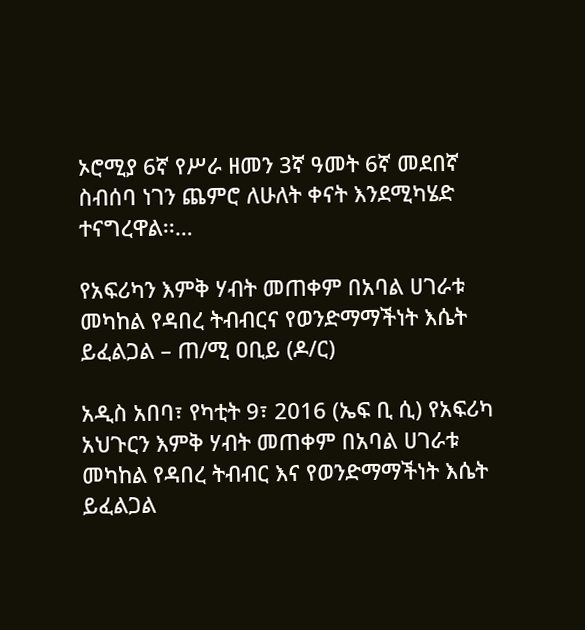ኦሮሚያ 6ኛ የሥራ ዘመን 3ኛ ዓመት 6ኛ መደበኛ ስብሰባ ነገን ጨምሮ ለሁለት ቀናት እንደሚካሄድ ተናግረዋል፡፡…

የአፍሪካን እምቅ ሃብት መጠቀም በአባል ሀገራቱ መካከል የዳበረ ትብብርና የወንድማማችነት እሴት ይፈልጋል – ጠ/ሚ ዐቢይ (ዶ/ር)

አዲስ አበባ፣ የካቲት 9፣ 2016 (ኤፍ ቢ ሲ) የአፍሪካ አህጉርን እምቅ ሃብት መጠቀም በአባል ሀገራቱ መካከል የዳበረ ትብብር እና የወንድማማችነት እሴት ይፈልጋል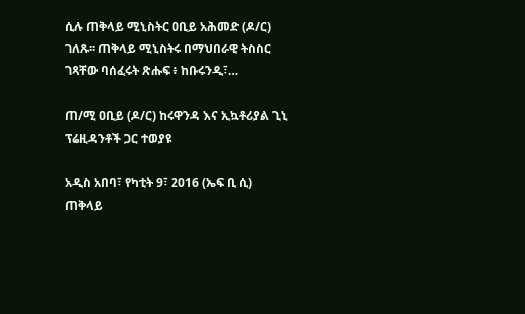ሲሉ ጠቅላይ ሚኒስትር ዐቢይ አሕመድ (ዶ/ር) ገለጹ፡፡ ጠቅላይ ሚኒስትሩ በማህበራዊ ትስስር ገጻቸው ባሰፈሩት ጽሑፍ ፥ ከቡሩንዲ፣…

ጠ/ሚ ዐቢይ (ዶ/ር) ከሩዋንዳ እና ኢኳቶሪያል ጊኒ ፕሬዚዳንቶች ጋር ተወያዩ

አዲስ አበባ፣ የካቲት 9፣ 2016 (ኤፍ ቢ ሲ) ጠቅላይ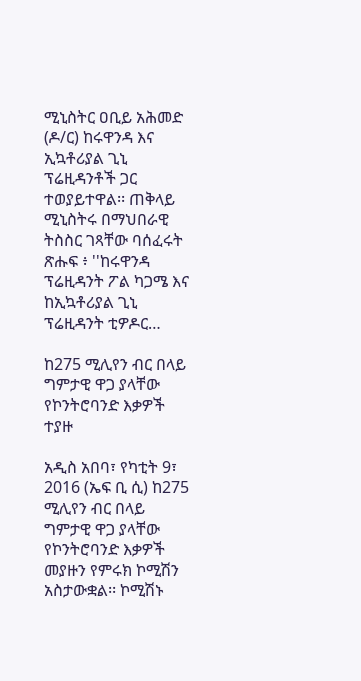ሚኒስትር ዐቢይ አሕመድ (ዶ/ር) ከሩዋንዳ እና ኢኳቶሪያል ጊኒ ፕሬዚዳንቶች ጋር ተወያይተዋል፡፡ ጠቅላይ ሚኒስትሩ በማህበራዊ ትስስር ገጻቸው ባሰፈሩት ጽሑፍ ፥ ''ከሩዋንዳ ፕሬዚዳንት ፖል ካጋሜ እና ከኢኳቶሪያል ጊኒ ፕሬዚዳንት ቲዎዶር…

ከ275 ሚሊየን ብር በላይ ግምታዊ ዋጋ ያላቸው የኮንትሮባንድ እቃዎች ተያዙ

አዲስ አበባ፣ የካቲት 9፣ 2016 (ኤፍ ቢ ሲ) ከ275 ሚሊየን ብር በላይ ግምታዊ ዋጋ ያላቸው የኮንትሮባንድ እቃዎች መያዙን የምሩክ ኮሚሽን አስታውቋል፡፡ ኮሚሽኑ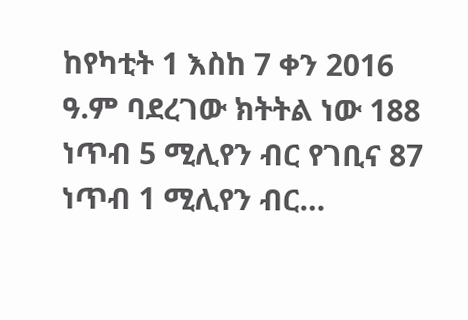ከየካቲት 1 እስከ 7 ቀን 2016 ዓ.ም ባደረገው ክትትል ነው 188 ነጥብ 5 ሚሊየን ብር የገቢና 87 ነጥብ 1 ሚሊየን ብር…